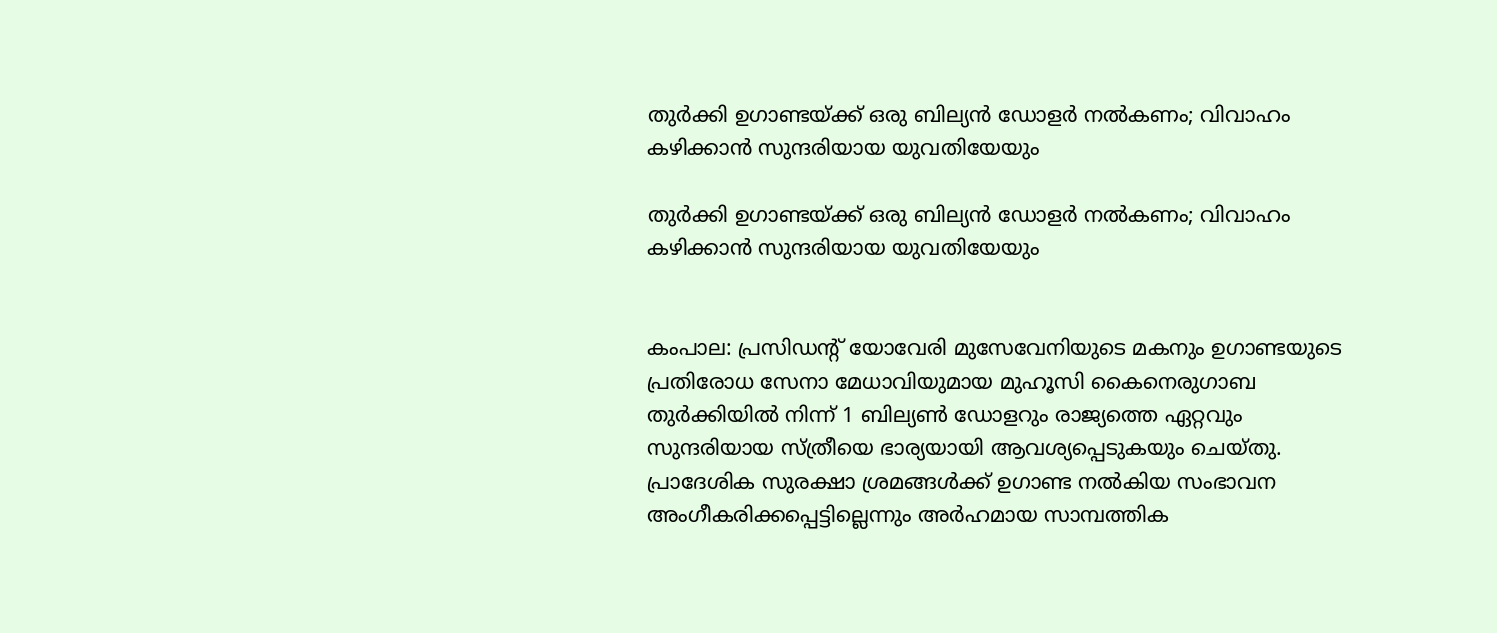തുര്‍ക്കി ഉഗാണ്ടയ്ക്ക് ഒരു ബില്യന്‍ ഡോളര്‍ നല്‍കണം; വിവാഹം കഴിക്കാന്‍ സുന്ദരിയായ യുവതിയേയും

തുര്‍ക്കി ഉഗാണ്ടയ്ക്ക് ഒരു ബില്യന്‍ ഡോളര്‍ നല്‍കണം; വിവാഹം കഴിക്കാന്‍ സുന്ദരിയായ യുവതിയേയും


കംപാല: പ്രസിഡന്റ് യോവേരി മുസേവേനിയുടെ മകനും ഉഗാണ്ടയുടെ പ്രതിരോധ സേനാ മേധാവിയുമായ മുഹൂസി കൈനെരുഗാബ തുര്‍ക്കിയില്‍ നിന്ന് 1 ബില്യണ്‍ ഡോളറും രാജ്യത്തെ ഏറ്റവും സുന്ദരിയായ സ്ത്രീയെ ഭാര്യയായി ആവശ്യപ്പെടുകയും ചെയ്തു. പ്രാദേശിക സുരക്ഷാ ശ്രമങ്ങള്‍ക്ക് ഉഗാണ്ട നല്‍കിയ സംഭാവന അംഗീകരിക്കപ്പെട്ടില്ലെന്നും അര്‍ഹമായ സാമ്പത്തിക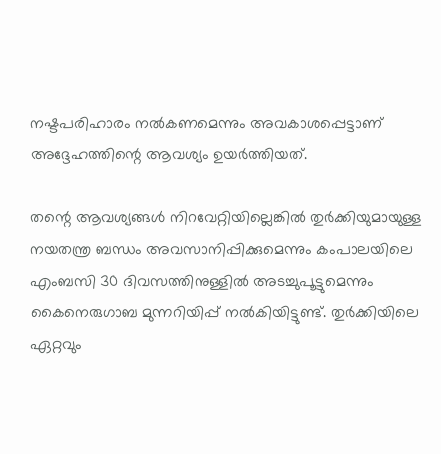നഷ്ടപരിഹാരം നല്‍കണമെന്നും അവകാശപ്പെട്ടാണ് അദ്ദേഹത്തിന്റെ ആവശ്യം ഉയര്‍ത്തിയത്.

തന്റെ ആവശ്യങ്ങള്‍ നിറവേറ്റിയില്ലെങ്കില്‍ തുര്‍ക്കിയുമായുള്ള നയതന്ത്ര ബന്ധം അവസാനിപ്പിക്കുമെന്നും കംപാലയിലെ എംബസി 30 ദിവസത്തിനുള്ളില്‍ അടച്ചുപൂട്ടുമെന്നും കൈനെരുഗാബ മുന്നറിയിപ്പ് നല്‍കിയിട്ടുണ്ട്. തുര്‍ക്കിയിലെ ഏറ്റവും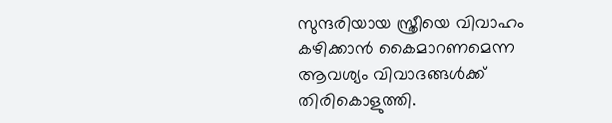സുന്ദരിയായ സ്ത്രീയെ വിവാഹം കഴിക്കാന്‍ കൈമാറണമെന്ന ആവശ്യം വിവാദങ്ങള്‍ക്ക് തിരികൊളുത്തി.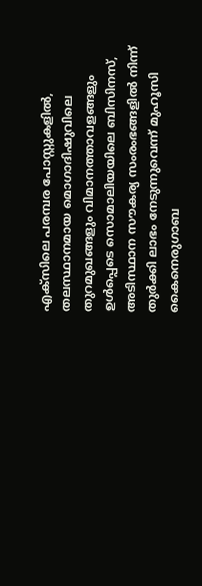എക്സിലെ പരമ്പര പോസ്റ്റുകളില്‍, തലസ്ഥാനമായ മൊഗാദിഷുവിലെ തുറമുഖങ്ങളും വിമാനത്താവളങ്ങളും ഉള്‍പ്പെടെ സൊമാലിയയിലെ ബിസിനസ്, അടിസ്ഥാന സൗകര്യ സംരംഭങ്ങളില്‍ നിന്ന് തുര്‍ക്കി ലാഭം നേടുന്നുവെന്ന് മുഹൂസി കൈനെരുഗാബ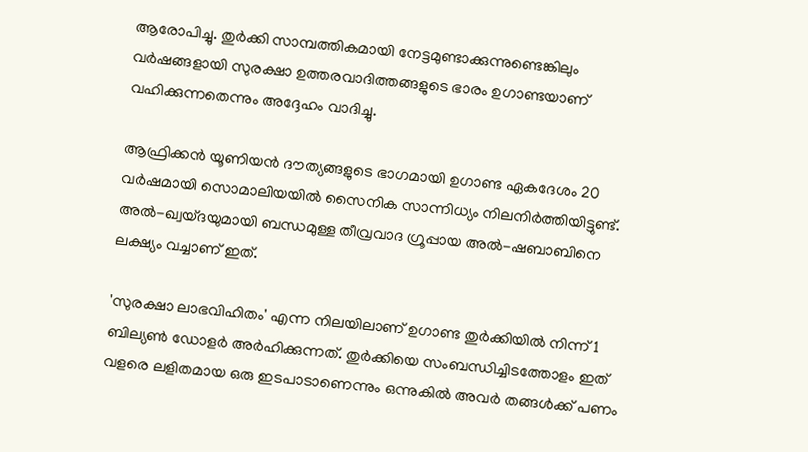ആരോപിച്ചു. തുര്‍ക്കി സാമ്പത്തികമായി നേട്ടമുണ്ടാക്കുന്നുണ്ടെങ്കിലും വര്‍ഷങ്ങളായി സുരക്ഷാ ഉത്തരവാദിത്തങ്ങളുടെ ഭാരം ഉഗാണ്ടയാണ് വഹിക്കുന്നതെന്നും അദ്ദേഹം വാദിച്ചു.

ആഫ്രിക്കന്‍ യൂണിയന്‍ ദൗത്യങ്ങളുടെ ഭാഗമായി ഉഗാണ്ട ഏകദേശം 20 വര്‍ഷമായി സൊമാലിയയില്‍ സൈനിക സാന്നിധ്യം നിലനിര്‍ത്തിയിട്ടുണ്ട്. അല്‍-ഖ്വയ്ദയുമായി ബന്ധമുള്ള തീവ്രവാദ ഗ്രൂപ്പായ അല്‍-ഷബാബിനെ ലക്ഷ്യം വച്ചാണ് ഇത്.

'സുരക്ഷാ ലാഭവിഹിതം' എന്ന നിലയിലാണ് ഉഗാണ്ട തുര്‍ക്കിയില്‍ നിന്ന് 1 ബില്യണ്‍ ഡോളര്‍ അര്‍ഹിക്കുന്നത്. തുര്‍ക്കിയെ സംബന്ധിച്ചിടത്തോളം ഇത് വളരെ ലളിതമായ ഒരു ഇടപാടാണെന്നും ഒന്നുകില്‍ അവര്‍ തങ്ങള്‍ക്ക് പണം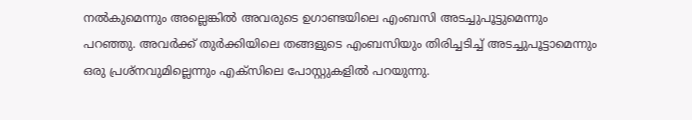നല്‍കുമെന്നും അല്ലെങ്കില്‍ അവരുടെ ഉഗാണ്ടയിലെ എംബസി അടച്ചുപൂട്ടുമെന്നും പറഞ്ഞു. അവര്‍ക്ക് തുര്‍ക്കിയിലെ തങ്ങളുടെ എംബസിയും തിരിച്ചടിച്ച് അടച്ചുപൂട്ടാമെന്നും ഒരു പ്രശ്‌നവുമില്ലെന്നും എക്സിലെ പോസ്റ്റുകളില്‍ പറയുന്നു.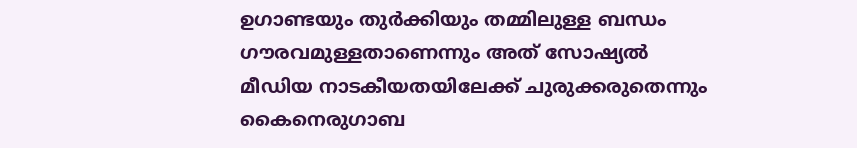ഉഗാണ്ടയും തുര്‍ക്കിയും തമ്മിലുള്ള ബന്ധം ഗൗരവമുള്ളതാണെന്നും അത് സോഷ്യല്‍ മീഡിയ നാടകീയതയിലേക്ക് ചുരുക്കരുതെന്നും കൈനെരുഗാബ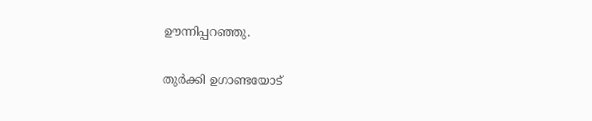ഊന്നിപ്പറഞ്ഞു.

തുര്‍ക്കി ഉഗാണ്ടയോട്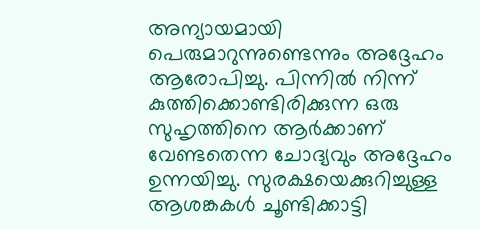അന്യായമായി പെരുമാറുന്നുണ്ടെന്നും അദ്ദേഹം ആരോപിച്ചു. പിന്നില്‍ നിന്ന് കുത്തിക്കൊണ്ടിരിക്കുന്ന ഒരു സുഹൃത്തിനെ ആര്‍ക്കാണ് വേണ്ടതെന്ന ചോദ്യവും അദ്ദേഹം ഉന്നയിച്ചു. സുരക്ഷയെക്കുറിച്ചുള്ള ആശങ്കകള്‍ ചൂണ്ടിക്കാട്ടി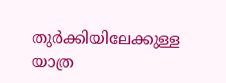തുര്‍ക്കിയിലേക്കുള്ള യാത്ര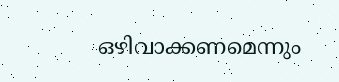ഒഴിവാക്കണമെന്നും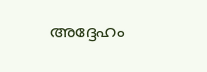അദ്ദേഹം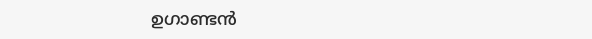ഉഗാണ്ടന്‍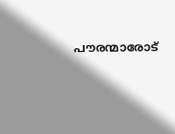പൗരന്മാരോട്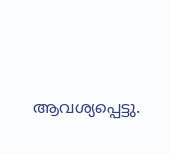ആവശ്യപ്പെട്ടു.